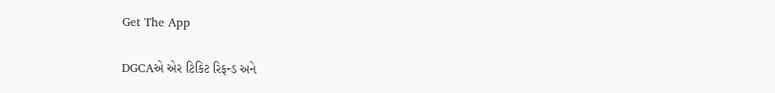Get The App

DGCAએ એર ટિકિટ રિફન્ડ અને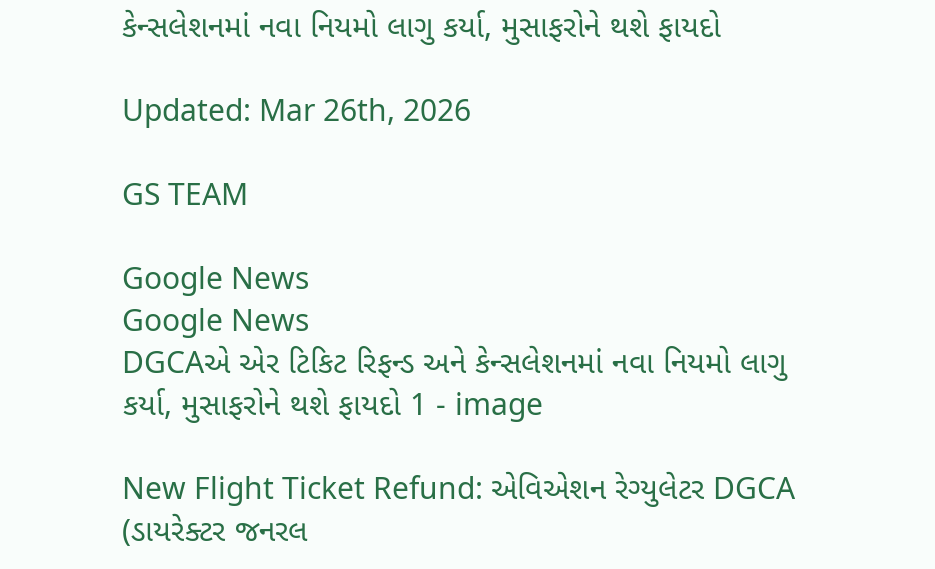કેન્સલેશનમાં નવા નિયમો લાગુ કર્યા, મુસાફરોને થશે ફાયદો

Updated: Mar 26th, 2026

GS TEAM

Google News
Google News
DGCAએ એર ટિકિટ રિફન્ડ અને કેન્સલેશનમાં નવા નિયમો લાગુ કર્યા, મુસાફરોને થશે ફાયદો 1 - image

New Flight Ticket Refund: એવિએશન રેગ્યુલેટર DGCA (ડાયરેક્ટર જનરલ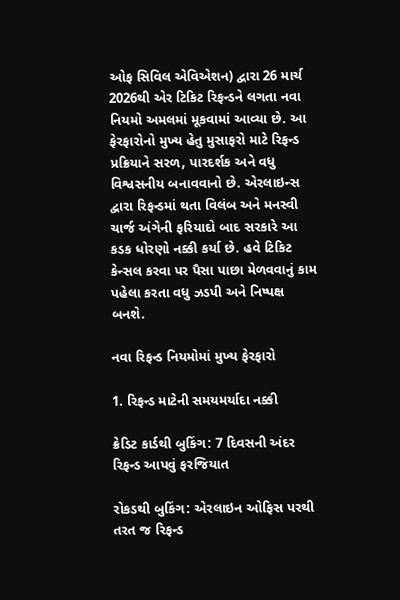ઓફ સિવિલ એવિએશન) દ્વારા 26 માર્ચ 2026થી એર ટિકિટ રિફન્ડને લગતા નવા નિયમો અમલમાં મૂકવામાં આવ્યા છે. આ ફેરફારોનો મુખ્ય હેતુ મુસાફરો માટે રિફન્ડ પ્રક્રિયાને સરળ, પારદર્શક અને વધુ વિશ્વસનીય બનાવવાનો છે. એરલાઇન્સ દ્વારા રિફન્ડમાં થતા વિલંબ અને મનસ્વી ચાર્જ અંગેની ફરિયાદો બાદ સરકારે આ કડક ધોરણો નક્કી કર્યા છે. હવે ટિકિટ કેન્સલ કરવા પર પૈસા પાછા મેળવવાનું કામ પહેલા કરતા વધુ ઝડપી અને નિષ્પક્ષ બનશે.

નવા રિફન્ડ નિયમોમાં મુખ્ય ફેરફારો

1. રિફન્ડ માટેની સમયમર્યાદા નક્કી

ક્રેડિટ કાર્ડથી બુકિંગ: 7 દિવસની અંદર રિફન્ડ આપવું ફરજિયાત

રોકડથી બુકિંગ: એરલાઇન ઓફિસ પરથી તરત જ રિફન્ડ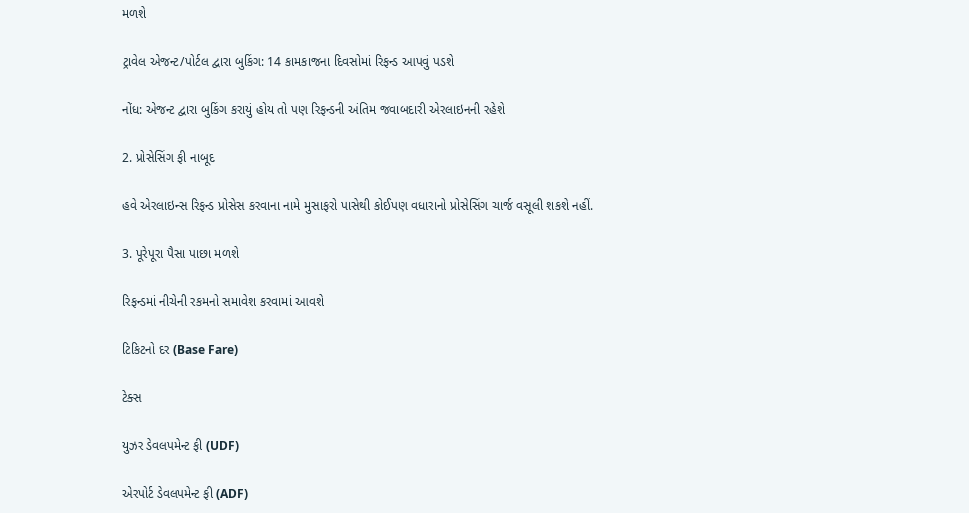મળશે

ટ્રાવેલ એજન્ટ/પોર્ટલ દ્વારા બુકિંગ: 14 કામકાજના દિવસોમાં રિફન્ડ આપવું પડશે

નોંધ: એજન્ટ દ્વારા બુકિંગ કરાયું હોય તો પણ રિફન્ડની અંતિમ જવાબદારી એરલાઇનની રહેશે

2. પ્રોસેસિંગ ફી નાબૂદ

હવે એરલાઇન્સ રિફન્ડ પ્રોસેસ કરવાના નામે મુસાફરો પાસેથી કોઈપણ વધારાનો પ્રોસેસિંગ ચાર્જ વસૂલી શકશે નહીં.

3. પૂરેપૂરા પૈસા પાછા મળશે

રિફન્ડમાં નીચેની રકમનો સમાવેશ કરવામાં આવશે

ટિકિટનો દર (Base Fare)

ટેક્સ

યુઝર ડેવલપમેન્ટ ફી (UDF)

એરપોર્ટ ડેવલપમેન્ટ ફી (ADF)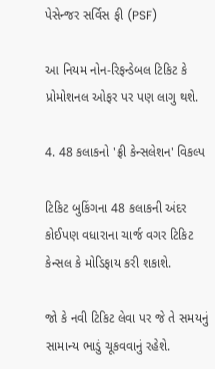પેસેન્જર સર્વિસ ફી (PSF)

આ નિયમ નોન-રિફન્ડેબલ ટિકિટ કે પ્રોમોશનલ ઓફર પર પણ લાગુ થશે.

4. 48 કલાકનો 'ફ્રી કેન્સલેશન' વિકલ્પ

ટિકિટ બુકિંગના 48 કલાકની અંદર કોઈપણ વધારાના ચાર્જ વગર ટિકિટ કેન્સલ કે મોડિફાય કરી શકાશે.

જો કે નવી ટિકિટ લેવા પર જે તે સમયનું સામાન્ય ભાડું ચૂકવવાનું રહેશે.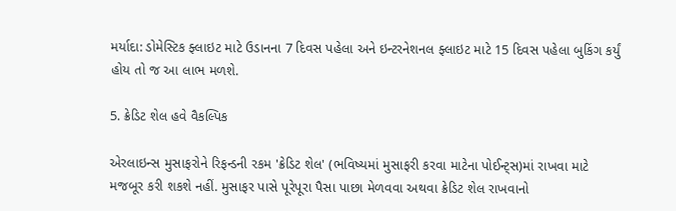મર્યાદા: ડોમેસ્ટિક ફ્લાઇટ માટે ઉડાનના 7 દિવસ પહેલા અને ઇન્ટરનેશનલ ફ્લાઇટ માટે 15 દિવસ પહેલા બુકિંગ કર્યું હોય તો જ આ લાભ મળશે.

5. ક્રેડિટ શેલ હવે વૈકલ્પિક

એરલાઇન્સ મુસાફરોને રિફન્ડની રકમ 'ક્રેડિટ શેલ' (ભવિષ્યમાં મુસાફરી કરવા માટેના પોઈન્ટ્સ)માં રાખવા માટે મજબૂર કરી શકશે નહીં. મુસાફર પાસે પૂરેપૂરા પૈસા પાછા મેળવવા અથવા ક્રેડિટ શેલ રાખવાનો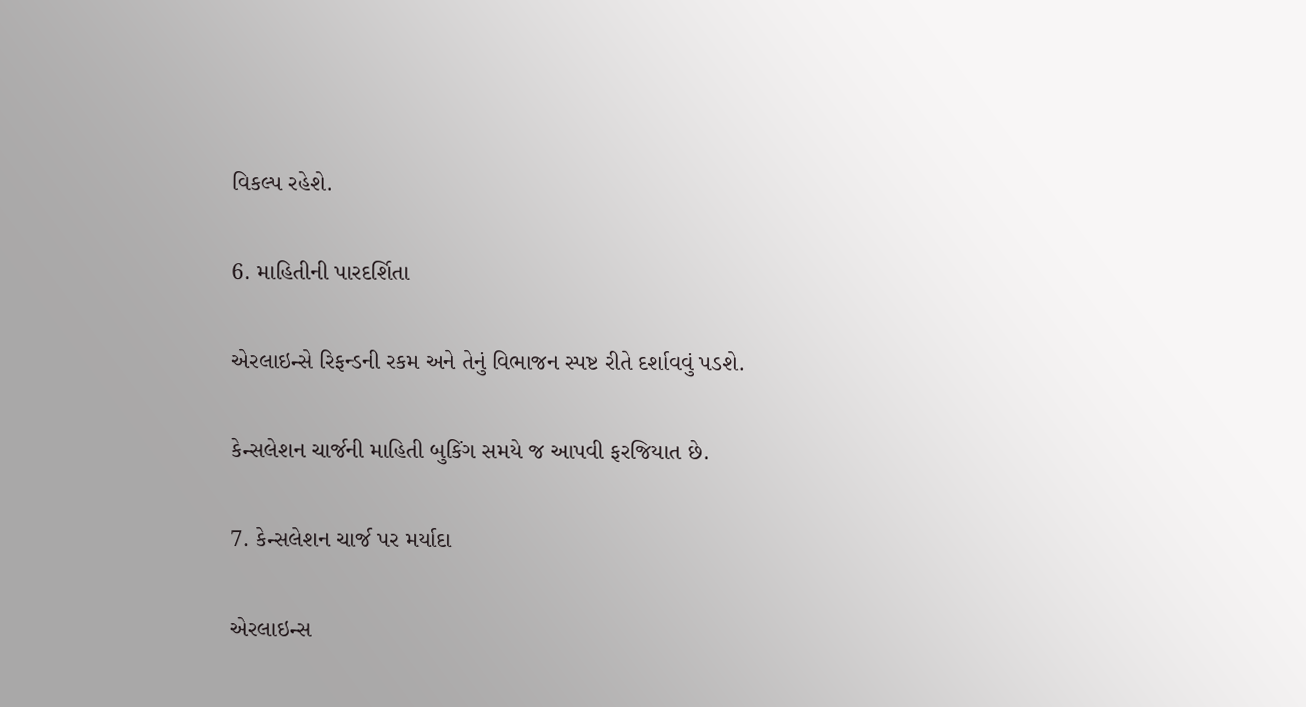વિકલ્પ રહેશે.

6. માહિતીની પારદર્શિતા

એરલાઇન્સે રિફન્ડની રકમ અને તેનું વિભાજન સ્પષ્ટ રીતે દર્શાવવું પડશે.

કેન્સલેશન ચાર્જની માહિતી બુકિંગ સમયે જ આપવી ફરજિયાત છે.

7. કેન્સલેશન ચાર્જ પર મર્યાદા

એરલાઇન્સ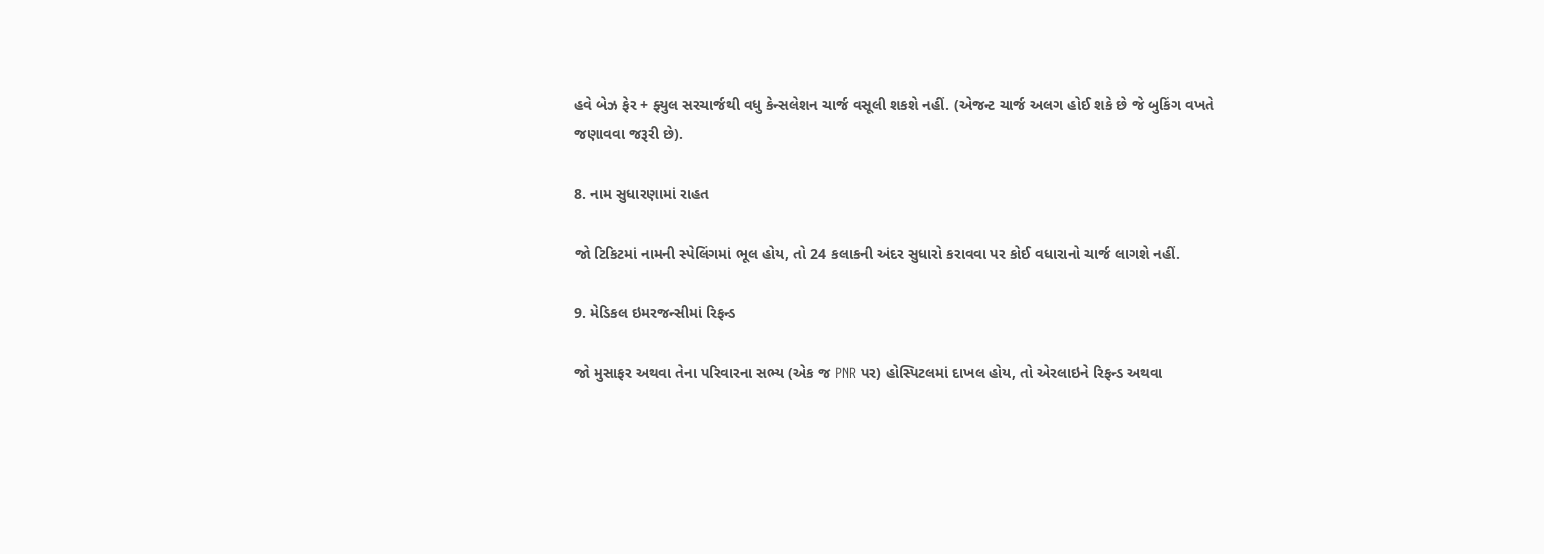હવે બેઝ ફેર + ફ્યુલ સરચાર્જથી વધુ કેન્સલેશન ચાર્જ વસૂલી શકશે નહીં. (એજન્ટ ચાર્જ અલગ હોઈ શકે છે જે બુકિંગ વખતે જણાવવા જરૂરી છે).

8. નામ સુધારણામાં રાહત

જો ટિકિટમાં નામની સ્પેલિંગમાં ભૂલ હોય, તો 24 કલાકની અંદર સુધારો કરાવવા પર કોઈ વધારાનો ચાર્જ લાગશે નહીં.

9. મેડિકલ ઇમરજન્સીમાં રિફન્ડ

જો મુસાફર અથવા તેના પરિવારના સભ્ય (એક જ PNR પર) હોસ્પિટલમાં દાખલ હોય, તો એરલાઇને રિફન્ડ અથવા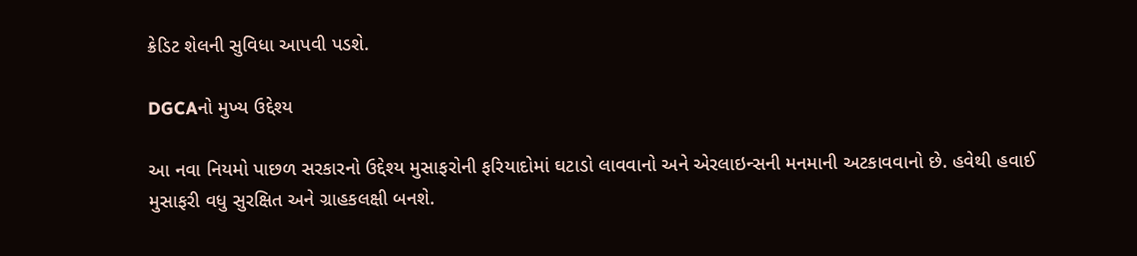ક્રેડિટ શેલની સુવિધા આપવી પડશે.

DGCAનો મુખ્ય ઉદ્દેશ્ય

આ નવા નિયમો પાછળ સરકારનો ઉદ્દેશ્ય મુસાફરોની ફરિયાદોમાં ઘટાડો લાવવાનો અને એરલાઇન્સની મનમાની અટકાવવાનો છે. હવેથી હવાઈ મુસાફરી વધુ સુરક્ષિત અને ગ્રાહકલક્ષી બનશે.